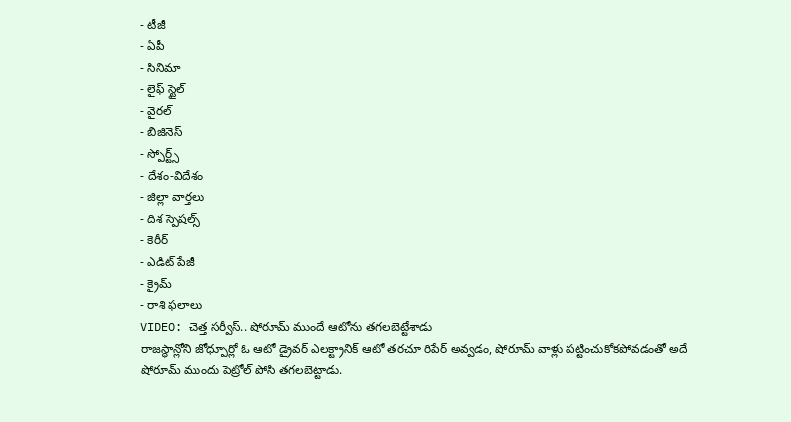- టీజీ
- ఏపీ
- సినిమా
- లైఫ్ స్టైల్
- వైరల్
- బిజినెస్
- స్పోర్ట్స్
- దేశం-విదేశం
- జిల్లా వార్తలు
- దిశ స్పెషల్స్
- కెరీర్
- ఎడిట్ పేజీ
- క్రైమ్
- రాశి ఫలాలు
VIDEO: చెత్త సర్వీస్.. షోరూమ్ ముందే ఆటోను తగలబెట్టేశాడు
రాజస్థాన్లోని జోధ్పూర్లో ఓ ఆటో డ్రైవర్ ఎలక్ట్రానిక్ ఆటో తరచూ రిపేర్ అవ్వడం, షోరూమ్ వాళ్లు పట్టించుకోకపోవడంతో అదే షోరూమ్ ముందు పెట్రోల్ పోసి తగలబెట్టాడు.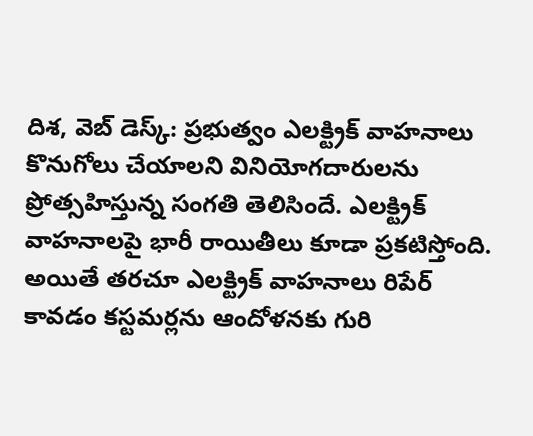దిశ, వెబ్ డెస్క్: ప్రభుత్వం ఎలక్ట్రిక్ వాహనాలు కొనుగోలు చేయాలని వినియోగదారులను ప్రోత్సహిస్తున్న సంగతి తెలిసిందే. ఎలక్ట్రిక్ వాహనాలపై భారీ రాయితీలు కూడా ప్రకటిస్తోంది. అయితే తరచూ ఎలక్ట్రిక్ వాహనాలు రిపేర్ కావడం కస్టమర్లను ఆందోళనకు గురి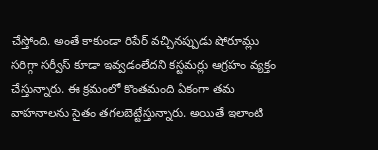చేస్తోంది. అంతే కాకుండా రిపేర్ వచ్చినప్పుడు షోరూమ్లు సరిగ్గా సర్వీస్ కూడా ఇవ్వడంలేదని కస్టమర్లు ఆగ్రహం వ్యక్తం చేస్తున్నారు. ఈ క్రమంలో కొంతమంది ఏకంగా తమ వాహనాలను సైతం తగలబెట్టేస్తున్నారు. అయితే ఇలాంటి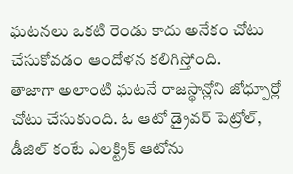ఘటనలు ఒకటి రెండు కాదు అనేకం చోటు చేసుకోవడం ఆందోళన కలిగిస్తోంది.
తాజాగా అలాంటి ఘటనే రాజస్థాన్లోని జోధ్పూర్లో చోటు చేసుకుంది. ఓ ఆటో డ్రైవర్ పెట్రోల్, డీజిల్ కంటే ఎలక్ట్రిక్ ఆటోను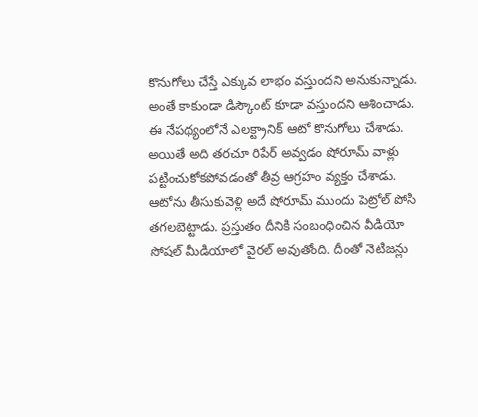కొనుగోలు చేస్తే ఎక్కువ లాభం వస్తుందని అనుకున్నాడు. అంతే కాకుండా డిస్కౌంట్ కూడా వస్తుందని ఆశించాడు. ఈ నేపథ్యంలోనే ఎలక్ట్రానిక్ ఆటో కొనుగోలు చేశాడు. అయితే అది తరచూ రిపేర్ అవ్వడం షోరూమ్ వాళ్లు పట్టించుకోకపోవడంతో తీవ్ర ఆగ్రహం వ్యక్తం చేశాడు. ఆటోను తీసుకువెళ్లి అదే షోరూమ్ ముందు పెట్రోల్ పోసి తగలబెట్టాడు. ప్రస్తుతం దీనికి సంబంధించిన వీడియో సోషల్ మీడియాలో వైరల్ అవుతోంది. దీంతో నెటిజన్లు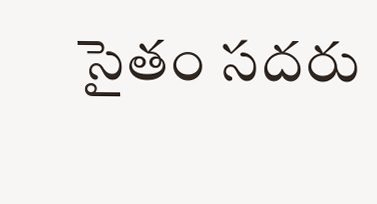సైతం సదరు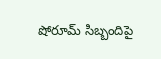షోరూమ్ సిబ్బందిపై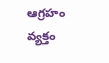ఆగ్రహం వ్యక్తం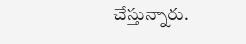చేస్తున్నారు.